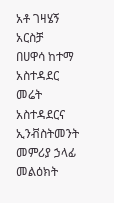አቶ ገዛሄኝ አርስቻ
በሀዋሳ ከተማ አስተዳደር መሬት አስተዳደርና ኢንቭስትመንት መምሪያ ኃላፊ
መልዕክት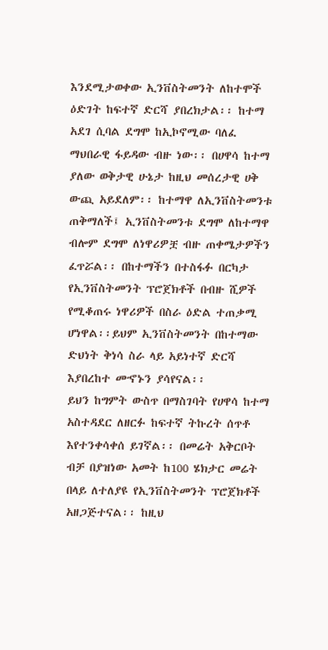እንደሚታወቀው ኢንቨስትመንት ለከተሞች ዕድገት ከፍተኛ ድርሻ ያበረክታል፡፡ ከተማ አደገ ሲባል ደግሞ ከኢኮኖሚው ባለፈ ማህበራዊ ፋይዳው ብዙ ነው፡፡ በሀዋሳ ከተማ ያለው ወቅታዊ ሁኔታ ከዚህ መሰረታዊ ሀቅ ውጪ አይደለም፡፡ ከተማዋ ለኢንቨስትመንቱ ጠቅማለች፤ ኢንቨስትመንቱ ደግሞ ለከተማዋ ብሎም ደግሞ ለነዋሪዎቿ ብዙ ጠቀሜታዎችን ፈጥሯል፡፡ በከተማችን በተስፋፉ በርካታ የኢንቨስትመንት ፕሮጀክቶች በብዙ ሺዎች የሚቆጠሩ ነዋሪዎች በስራ ዕድል ተጠቃሚ ሆነዋል፡፡ይህም ኢንቨስትመንት በከተማው ድህነት ቅነሳ ስራ ላይ አይነተኛ ድርሻ እያበረከተ መኆኑን ያሳየናል፡፡
ይህን ከግምት ውስጥ በማስገባት የሀዋሳ ከተማ አስተዳደር ለዘርፉ ከፍተኛ ትኩረት ሰጥቶ እየተንቀሳቀሰ ይገኛል፡፡ በመሬት አቅርቦት ብቻ በያዝነው አመት ከ100 ሄክታር መሬት በላይ ለተለያዩ የኢንቨስትመንት ፕሮጀክቶች አዘጋጅተናል፡፡ ከዚህ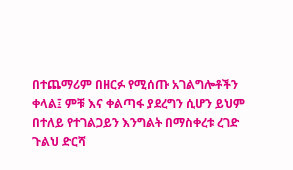በተጨማሪም በዘርፉ የሚሰጡ አገልግሎቶችን ቀላል፤ ምቹ እና ቀልጣፋ ያደረግን ሲሆን ይህም በተለይ የተገልጋይን እንግልት በማስቀረቱ ረገድ ጉልህ ድርሻ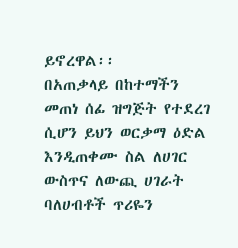ይኖረዋል፡፡
በአጠቃላይ በከተማችን መጠነ ሰፊ ዝግጅት የተደረገ ሲሆን ይህን ወርቃማ ዕድል እንዲጠቀሙ ስል ለሀገር ውስጥና ለውጪ ሀገራት ባለሀብቶች ጥሪዬን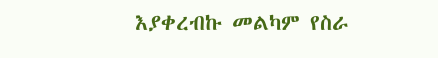እያቀረብኩ መልካም የስራ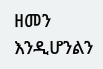ዘመን እንዲሆንልን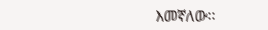እመኛለው፡፡